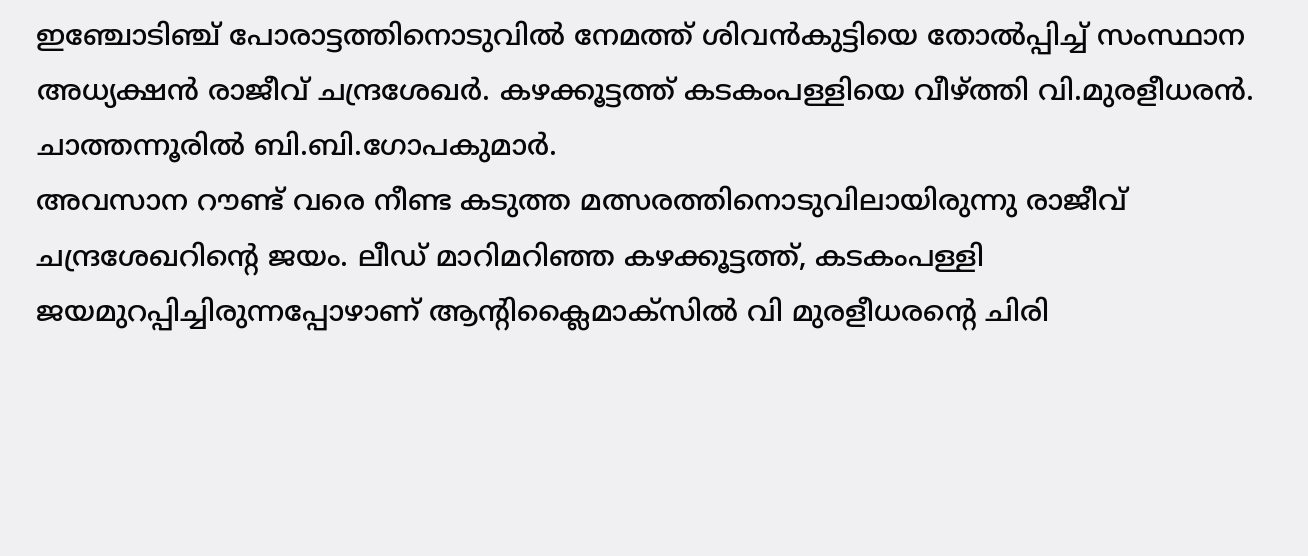ഇഞ്ചോടിഞ്ച് പോരാട്ടത്തിനൊടുവിൽ നേമത്ത് ശിവൻകുട്ടിയെ തോൽപ്പിച്ച് സംസ്ഥാന അധ്യക്ഷൻ രാജീവ് ചന്ദ്രശേഖർ. കഴക്കൂട്ടത്ത് കടകംപള്ളിയെ വീഴ്ത്തി വി.മുരളീധരൻ. ചാത്തന്നൂരിൽ ബി.ബി.ഗോപകുമാർ.
അവസാന റൗണ്ട് വരെ നീണ്ട കടുത്ത മത്സരത്തിനൊടുവിലായിരുന്നു രാജീവ് ചന്ദ്രശേഖറിന്റെ ജയം. ലീഡ് മാറിമറിഞ്ഞ കഴക്കൂട്ടത്ത്, കടകംപള്ളി ജയമുറപ്പിച്ചിരുന്നപ്പോഴാണ് ആന്റിക്ലൈമാക്സിൽ വി മുരളീധരന്റെ ചിരി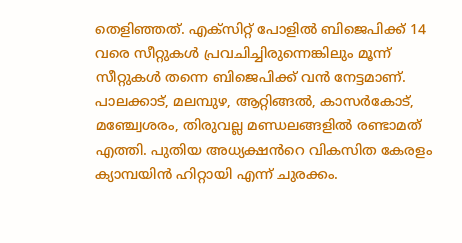തെളിഞ്ഞത്. എക്സിറ്റ് പോളിൽ ബിജെപിക്ക് 14 വരെ സീറ്റുകൾ പ്രവചിച്ചിരുന്നെങ്കിലും മൂന്ന് സീറ്റുകൾ തന്നെ ബിജെപിക്ക് വൻ നേട്ടമാണ്. പാലക്കാട്, മലമ്പുഴ, ആറ്റിങ്ങൽ, കാസർകോട്, മഞ്ച്വേശരം, തിരുവല്ല മണ്ഡലങ്ങളിൽ രണ്ടാമത് എത്തി. പുതിയ അധ്യക്ഷൻറെ വികസിത കേരളം ക്യാമ്പയിൻ ഹിറ്റായി എന്ന് ചുരക്കം.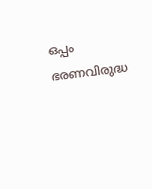ഒപ്പം ഭരണവിരുദ്ധ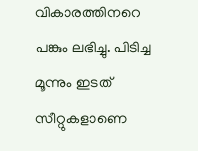വികാരത്തിനറെ പങ്കും ലഭിച്ചു. പിടിച്ച മൂന്നും ഇടത് സീറ്റുകളാണെ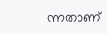ന്നതാണ്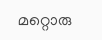മറ്റൊരു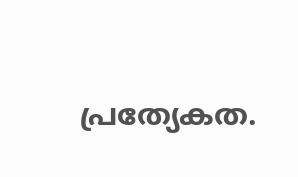പ്രത്യേകത.